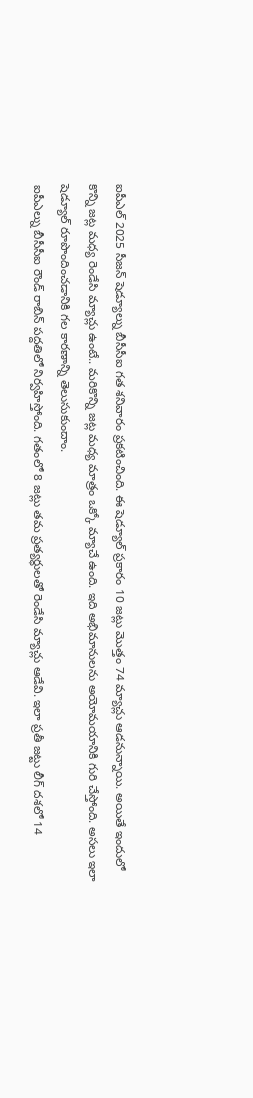ఐపీఎల్ 2025 సీజన్ షెడ్యూల్ను బీసీసీఐ గత శనివారం ప్రకటించింది. ఈ షెడ్యూల్ ప్రకారం 10 జట్లు మొత్తం 74 మ్యాచ్లు ఆడనున్నాయి. అయితే ఇందులో కొన్ని జట్ల మధ్య రెండేసి మ్యాచ్లు ఉంటే.. మరికొన్ని జట్ల మధ్య మాత్రం ఒక్కో మ్యాచే ఉంది. ఇది అభిమానులను అయోమయానికి గురి చేస్తోంది. అసలు ఇలా షెడ్యూల్ రూపొందించడానికి గల కారణాన్ని తెలుసుకుందాం.
ఐపీఎల్ను బీసీసీఐ రౌండ్ రాబిన్ పద్దతిలో నిర్వహిస్తోంది. గతంలో 8 జట్లు తమ ప్రత్యర్థులతో రెండేసి మ్యాచ్లు ఆడేవి. ఇలా ప్రతీ జట్టు లీగ్ దశలో 14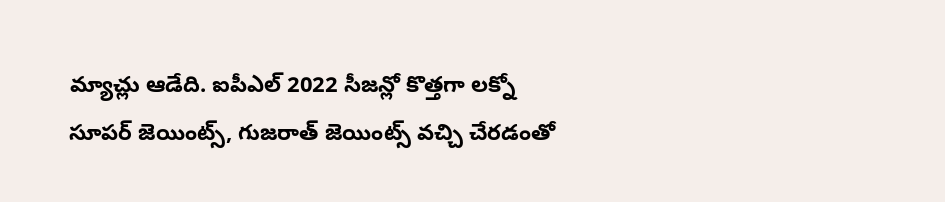మ్యాచ్లు ఆడేది. ఐపీఎల్ 2022 సీజన్లో కొత్తగా లక్నో సూపర్ జెయింట్స్, గుజరాత్ జెయింట్స్ వచ్చి చేరడంతో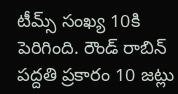టీమ్స్ సంఖ్య 10కి పెరిగింది. రౌండ్ రాబిన్ పద్దతి ప్రకారం 10 జట్లు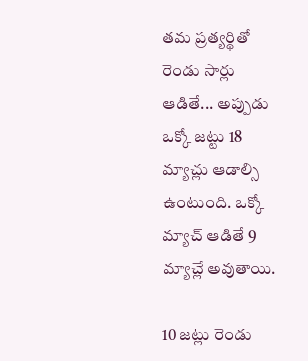తమ ప్రత్యర్థితో రెండు సార్లు ఆడితే... అప్పుడు ఒక్కో జట్టు 18 మ్యాచ్లు ఆడాల్సి ఉంటుంది. ఒక్కో మ్యాచ్ ఆడితే 9 మ్యాచ్లే అవుతాయి.

10 జట్లు రెండు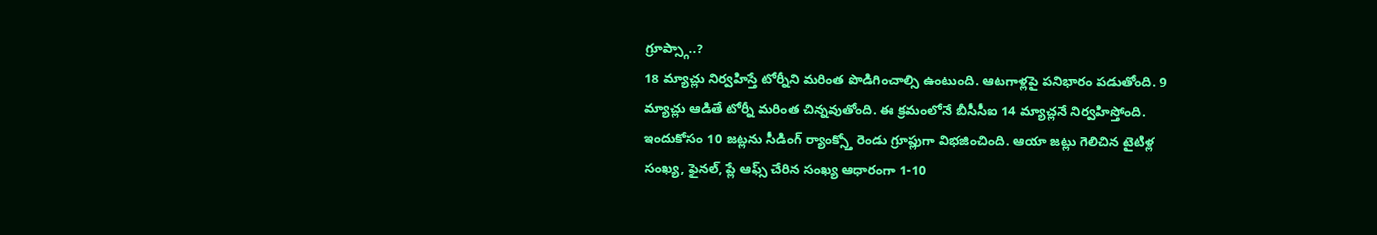గ్రూప్స్గా..?
18 మ్యాచ్లు నిర్వహిస్తే టోర్నీని మరింత పొడిగించాల్సి ఉంటుంది. ఆటగాళ్లపై పనిభారం పడుతోంది. 9 మ్యాచ్లు ఆడితే టోర్నీ మరింత చిన్నవుతోంది. ఈ క్రమంలోనే బీసీసీఐ 14 మ్యాచ్లనే నిర్వహిస్తోంది. ఇందుకోసం 10 జట్లను సీడింగ్ ర్యాంక్స్తో రెండు గ్రూప్లుగా విభజించింది. ఆయా జట్లు గెలిచిన టైటిళ్ల సంఖ్య, ఫైనల్, ప్లే ఆఫ్స్ చేరిన సంఖ్య ఆధారంగా 1-10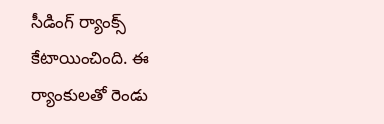సీడింగ్ ర్యాంక్స్ కేటాయించింది. ఈ ర్యాంకులతో రెండు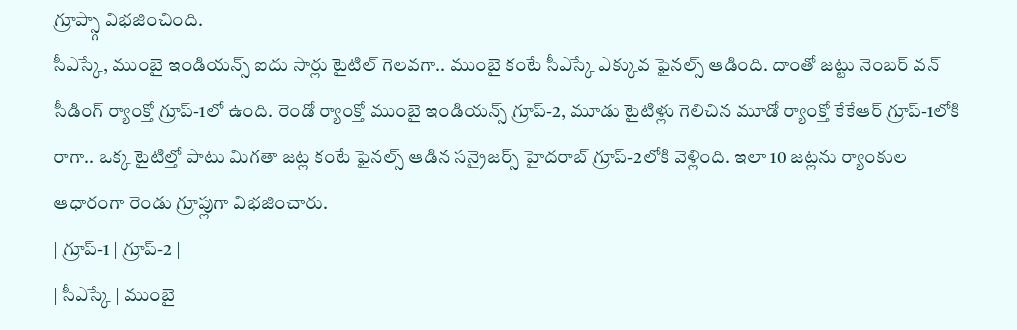గ్రూప్స్గా విభజించింది.
సీఎస్కే, ముంబై ఇండియన్స్ ఐదు సార్లు టైటిల్ గెలవగా.. ముంబై కంటే సీఎస్కే ఎక్కువ ఫైనల్స్ ఆడింది. దాంతో జట్టు నెంబర్ వన్ సీడింగ్ ర్యాంక్తో గ్రూప్-1లో ఉంది. రెండో ర్యాంక్తో ముంబై ఇండియన్స్ గ్రూప్-2, మూడు టైటిళ్లు గెలిచిన మూడో ర్యాంక్తో కేకేఆర్ గ్రూప్-1లోకి రాగా.. ఒక్క టైటిల్తో పాటు మిగతా జట్ల కంటే ఫైనల్స్ ఆడిన సన్రైజర్స్ హైదరాబ్ గ్రూప్-2లోకి వెళ్లింది. ఇలా 10 జట్లను ర్యాంకుల ఆధారంగా రెండు గ్రూప్లుగా విభజించారు.
| గ్రూప్-1 | గ్రూప్-2 |
| సీఎస్కే | ముంబై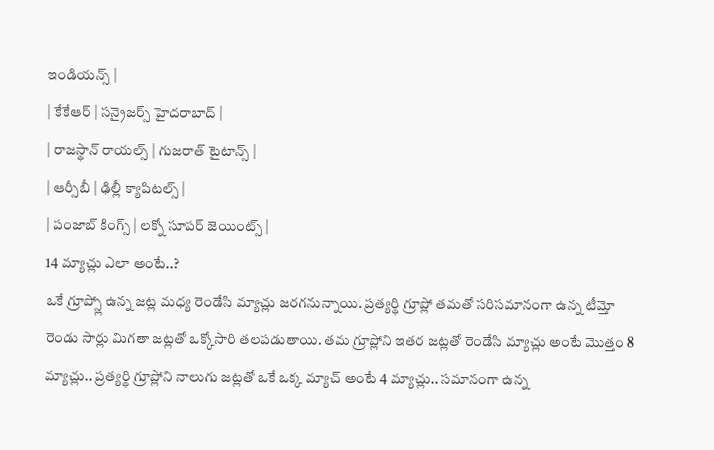ఇండియన్స్ |
| కేకేఆర్ | సన్రైజర్స్ హైదరాబాద్ |
| రాజస్థాన్ రాయల్స్ | గుజరాత్ టైటాన్స్ |
| ఆర్సీబీ | ఢిల్లీ క్యాపిటల్స్ |
| పంజాబ్ కింగ్స్ | లక్నో సూపర్ జెయింట్స్ |
14 మ్యాచ్లు ఎలా అంటే..?
ఒకే గ్రూప్స్లో ఉన్న జట్ల మధ్య రెండేసి మ్యాచ్లు జరగనున్నాయి. ప్రత్యర్థి గ్రూప్లో తమతో సరిసమానంగా ఉన్న టీమ్తో రెండు సార్లు మిగతా జట్లతో ఒక్కోసారి తలపడుతాయి. తమ గ్రూప్లోని ఇతర జట్లతో రెండేసి మ్యాచ్లు అంటే మొత్తం 8 మ్యాచ్లు.. ప్రత్యర్థి గ్రూప్లోని నాలుగు జట్లతో ఒకే ఒక్క మ్యాచ్ అంటే 4 మ్యాచ్లు.. సమానంగా ఉన్న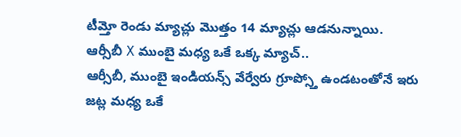టీమ్తో రెండు మ్యాచ్లు మొత్తం 14 మ్యాచ్లు ఆడనున్నాయి.
ఆర్సీబీ X ముంబై మధ్య ఒకే ఒక్క మ్యాచ్..
ఆర్సీబీ, ముంబై ఇండియన్స్ వేర్వేరు గ్రూప్స్తో ఉండటంతోనే ఇరు జట్ల మధ్య ఒకే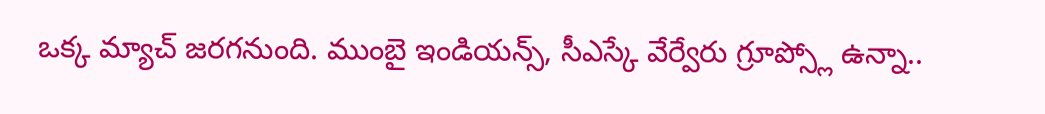ఒక్క మ్యాచ్ జరగనుంది. ముంబై ఇండియన్స్, సీఎస్కే వేర్వేరు గ్రూప్స్లో ఉన్నా..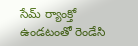సేమ్ ర్యాంక్తో ఉండటంతో రెండేసి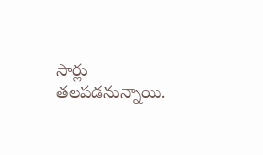సార్లు తలపడనున్నాయి.